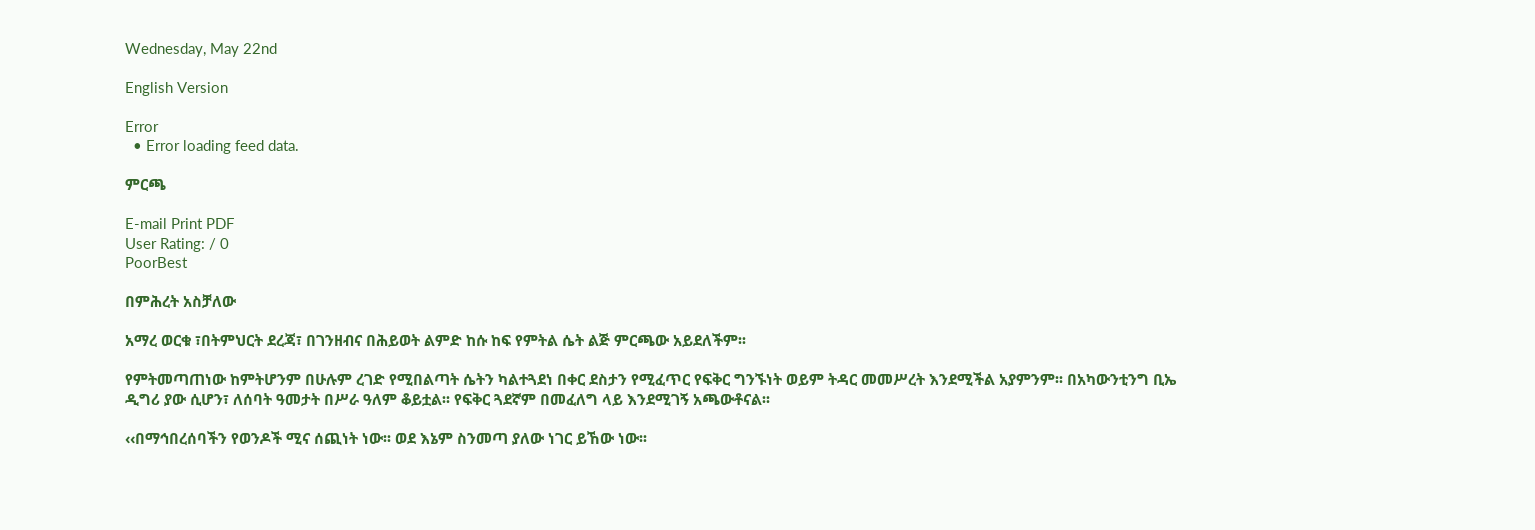Wednesday, May 22nd

English Version

Error
  • Error loading feed data.

ምርጫ

E-mail Print PDF
User Rating: / 0
PoorBest

በምሕረት አስቻለው

አማረ ወርቁ ፣በትምህርት ደረጃ፣ በገንዘብና በሕይወት ልምድ ከሱ ከፍ የምትል ሴት ልጅ ምርጫው አይደለችም፡፡

የምትመጣጠነው ከምትሆንም በሁሉም ረገድ የሚበልጣት ሴትን ካልተጓደነ በቀር ደስታን የሚፈጥር የፍቅር ግንኙነት ወይም ትዳር መመሥረት እንደሚችል አያምንም፡፡ በአካውንቲንግ ቢኤ ዲግሪ ያው ሲሆን፣ ለሰባት ዓመታት በሥራ ዓለም ቆይቷል፡፡ የፍቅር ጓደኛም በመፈለግ ላይ እንደሚገኝ አጫውቶናል፡፡

‹‹በማኅበረሰባችን የወንዶች ሚና ሰጪነት ነው፡፡ ወደ እኔም ስንመጣ ያለው ነገር ይኸው ነው፡፡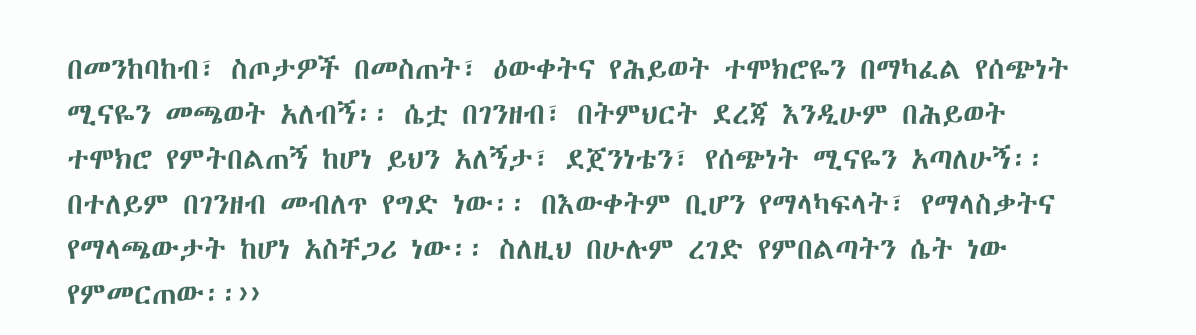በመንከባከብ፣ ስጦታዎች በመስጠት፣ ዕውቀትና የሕይወት ተሞክሮዬን በማካፈል የሰጭነት ሚናዬን መጫወት አለብኝ፡፡ ሴቷ በገንዘብ፣ በትምህርት ደረጃ እንዲሁም በሕይወት ተሞክሮ የምትበልጠኝ ከሆነ ይህን አለኝታ፣ ደጀንነቴን፣ የሰጭነት ሚናዬን አጣለሁኝ፡፡ በተለይም በገንዘብ መብለጥ የግድ ነው፡፡ በእውቀትም ቢሆን የማላካፍላት፣ የማላስቃትና የማላጫውታት ከሆነ አስቸጋሪ ነው፡፡ ስለዚህ በሁሉም ረገድ የምበልጣትን ሴት ነው የምመርጠው፡፡››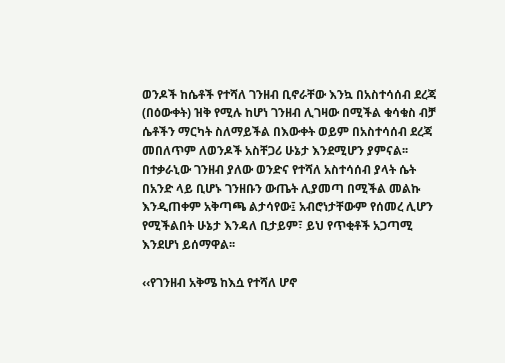ወንዶች ከሴቶች የተሻለ ገንዘብ ቢኖራቸው እንኳ በአስተሳሰብ ደረጃ (በዕውቀት) ዝቅ የሚሉ ከሆነ ገንዘብ ሊገዛው በሚችል ቁሳቁስ ብቻ ሴቶችን ማርካት ስለማይችል በእውቀት ወይም በአስተሳሰብ ደረጃ መበለጥም ለወንዶች አስቸጋሪ ሁኔታ እንደሚሆን ያምናል፡፡ በተቃራኒው ገንዘብ ያለው ወንድና የተሻለ አስተሳሰብ ያላት ሴት በአንድ ላይ ቢሆኑ ገንዘቡን ውጤት ሊያመጣ በሚችል መልኩ እንዲጠቀም አቅጣጫ ልታሳየው፤ አብሮነታቸውም የሰመረ ሊሆን የሚችልበት ሁኔታ እንዳለ ቢታይም፣ ይህ የጥቂቶች አጋጣሚ እንደሆነ ይሰማዋል፡፡

‹‹የገንዘብ አቅሜ ከእሷ የተሻለ ሆኖ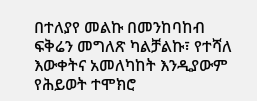በተለያየ መልኩ በመንከባከብ ፍቅሬን መግለጽ ካልቻልኩ፣ የተሻለ እውቀትና አመለካከት እንዲያውም የሕይወት ተሞክሮ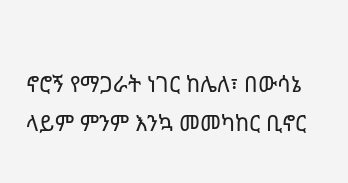ኖሮኝ የማጋራት ነገር ከሌለ፣ በውሳኔ ላይም ምንም እንኳ መመካከር ቢኖር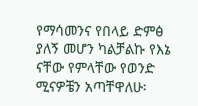የማሳመንና የበላይ ድምፅ ያለኝ መሆን ካልቻልኩ የእኔ ናቸው የምላቸው የወንድ ሚናዎቼን አጣቸዋለሁ፡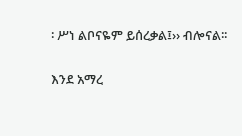፡ ሥነ ልቦናዬም ይሰረቃል፤›› ብሎናል፡፡

እንደ አማረ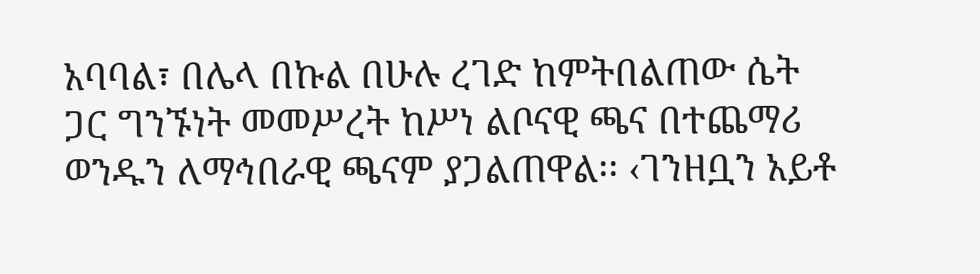አባባል፣ በሌላ በኩል በሁሉ ረገድ ከምትበልጠው ሴት ጋር ግንኙነት መመሥረት ከሥነ ልቦናዊ ጫና በተጨማሪ ወንዱን ለማኅበራዊ ጫናም ያጋልጠዋል፡፡ ‹ገንዘቧን አይቶ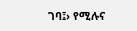ገባ፤› የሚሉና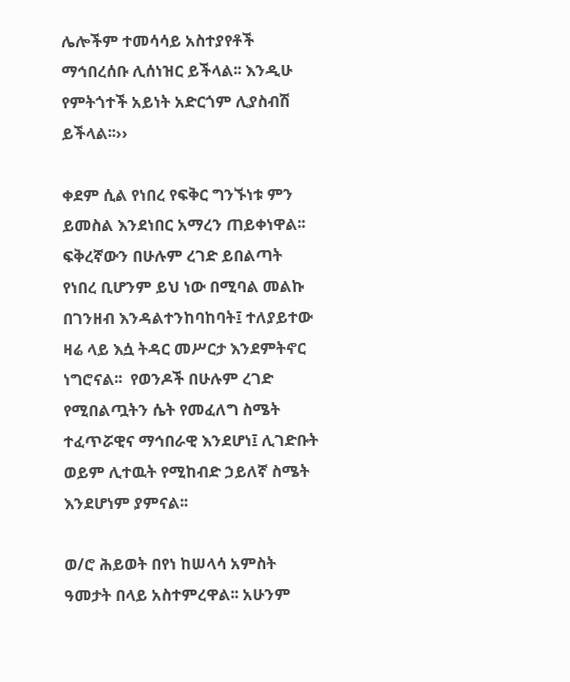ሌሎችም ተመሳሳይ አስተያየቶች ማኅበረሰቡ ሊሰነዝር ይችላል፡፡ እንዲሁ የምትጎተች አይነት አድርጎም ሊያስብሽ ይችላል፡፡››

ቀደም ሲል የነበረ የፍቅር ግንኙነቱ ምን ይመስል እንደነበር አማረን ጠይቀነዋል፡፡ ፍቅረኛውን በሁሉም ረገድ ይበልጣት የነበረ ቢሆንም ይህ ነው በሚባል መልኩ በገንዘብ እንዳልተንከባከባት፤ ተለያይተው ዛሬ ላይ እሷ ትዳር መሥርታ እንደምትኖር ነግሮናል፡፡  የወንዶች በሁሉም ረገድ የሚበልጧትን ሴት የመፈለግ ስሜት ተፈጥሯዊና ማኅበራዊ እንደሆነ፤ ሊገድቡት ወይም ሊተዉት የሚከብድ ኃይለኛ ስሜት እንደሆነም ያምናል፡፡

ወ/ሮ ሕይወት በየነ ከሠላሳ አምስት ዓመታት በላይ አስተምረዋል፡፡ አሁንም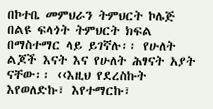በኮተቤ መምህራን ትምህርት ኮሌጅ በልዩ ፍላጎት ትምህርት ክፍል በማስተማር ላይ ይገኛሉ፡፡ የሁለት ልጆች እናት እና የሁለት ሕፃናት አያት ናቸው፡፡ ‹‹እዚህ የደረስኩት እየወለድኩ፣ እየተማርኩ፣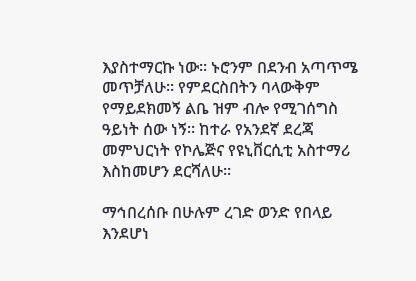እያስተማርኩ ነው፡፡ ኑሮንም በደንብ አጣጥሜ መጥቻለሁ፡፡ የምደርስበትን ባላውቅም የማይደክመኝ ልቤ ዝም ብሎ የሚገሰግስ  ዓይነት ሰው ነኝ፡፡ ከተራ የአንደኛ ደረጃ መምህርነት የኮሌጅና የዩኒቨርሲቲ አስተማሪ እስከመሆን ደርሻለሁ፡፡

ማኅበረሰቡ በሁሉም ረገድ ወንድ የበላይ እንደሆነ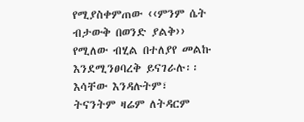የሚያስቀምጠው ‹‹ምንም ሴት ብታውቅ በወንድ ያልቅ›› የሚለው ብሂል በተለያየ መልኩ እንደሚንፀባረቅ ይናገራሉ፡፡ እሳቸው እንዳሉትም፣ ትናንትም ዛሬም ለትዳርም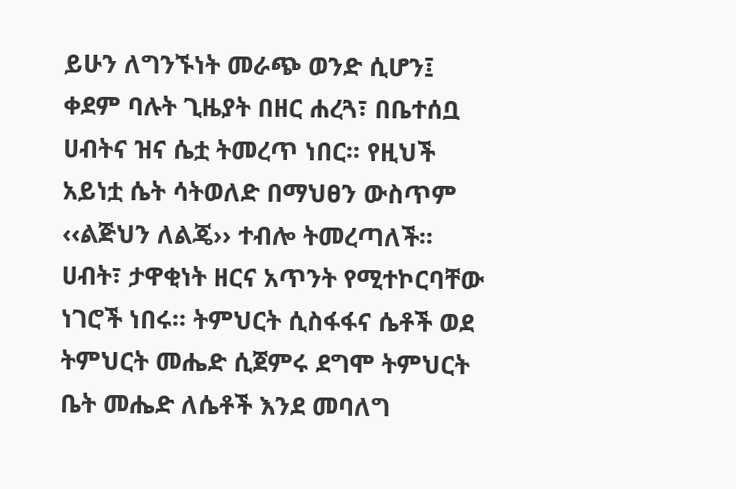ይሁን ለግንኙነት መራጭ ወንድ ሲሆን፤ ቀደም ባሉት ጊዜያት በዘር ሐረጓ፣ በቤተሰቧ ሀብትና ዝና ሴቷ ትመረጥ ነበር፡፡ የዚህች አይነቷ ሴት ሳትወለድ በማህፀን ውስጥም ‹‹ልጅህን ለልጄ›› ተብሎ ትመረጣለች፡፡ ሀብት፣ ታዋቂነት ዘርና አጥንት የሚተኮርባቸው ነገሮች ነበሩ፡፡ ትምህርት ሲስፋፋና ሴቶች ወደ ትምህርት መሔድ ሲጀምሩ ደግሞ ትምህርት ቤት መሔድ ለሴቶች እንደ መባለግ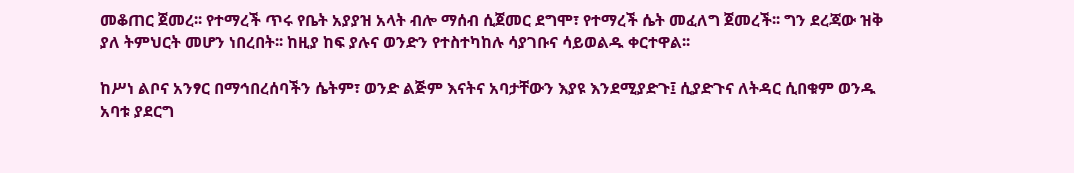መቆጠር ጀመረ፡፡ የተማረች ጥሩ የቤት አያያዝ አላት ብሎ ማሰብ ሲጀመር ደግሞ፣ የተማረች ሴት መፈለግ ጀመረች፡፡ ግን ደረጃው ዝቅ ያለ ትምህርት መሆን ነበረበት፡፡ ከዚያ ከፍ ያሉና ወንድን የተስተካከሉ ሳያገቡና ሳይወልዱ ቀርተዋል፡፡

ከሥነ ልቦና አንፃር በማኅበረሰባችን ሴትም፣ ወንድ ልጅም እናትና አባታቸውን እያዩ እንደሚያድጉ፤ ሲያድጉና ለትዳር ሲበቁም ወንዱ አባቱ ያደርግ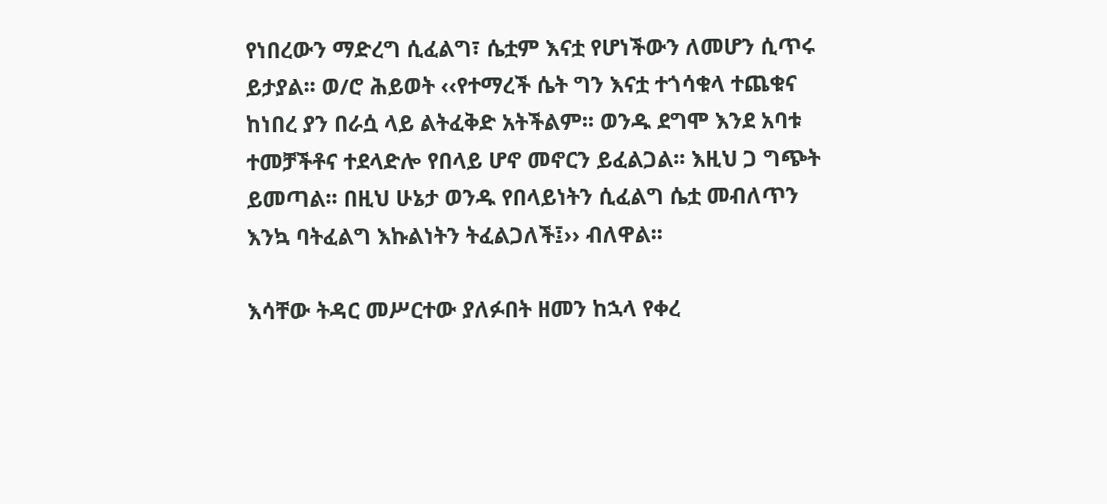የነበረውን ማድረግ ሲፈልግ፣ ሴቷም እናቷ የሆነችውን ለመሆን ሲጥሩ ይታያል፡፡ ወ/ሮ ሕይወት ‹‹የተማረች ሴት ግን እናቷ ተጎሳቁላ ተጨቁና ከነበረ ያን በራሷ ላይ ልትፈቅድ አትችልም፡፡ ወንዱ ደግሞ እንደ አባቱ ተመቻችቶና ተደላድሎ የበላይ ሆኖ መኖርን ይፈልጋል፡፡ እዚህ ጋ ግጭት ይመጣል፡፡ በዚህ ሁኔታ ወንዱ የበላይነትን ሲፈልግ ሴቷ መብለጥን እንኳ ባትፈልግ እኩልነትን ትፈልጋለች፤›› ብለዋል፡፡

እሳቸው ትዳር መሥርተው ያለፉበት ዘመን ከኋላ የቀረ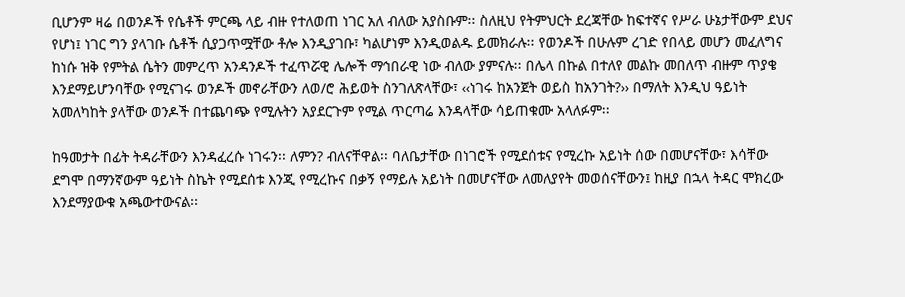ቢሆንም ዛሬ በወንዶች የሴቶች ምርጫ ላይ ብዙ የተለወጠ ነገር አለ ብለው አያስቡም፡፡ ስለዚህ የትምህርት ደረጃቸው ከፍተኛና የሥራ ሁኔታቸውም ደህና የሆነ፤ ነገር ግን ያላገቡ ሴቶች ሲያጋጥሟቸው ቶሎ እንዲያገቡ፣ ካልሆነም እንዲወልዱ ይመክራሉ፡፡ የወንዶች በሁሉም ረገድ የበላይ መሆን መፈለግና ከነሱ ዝቅ የምትል ሴትን መምረጥ አንዳንዶች ተፈጥሯዊ ሌሎች ማኅበራዊ ነው ብለው ያምናሉ፡፡ በሌላ በኩል በተለየ መልኩ መበለጥ ብዙም ጥያቄ እንደማይሆንባቸው የሚናገሩ ወንዶች መኖራቸውን ለወ/ሮ ሕይወት ስንገለጽላቸው፣ ‹‹ነገሩ ከአንጀት ወይስ ከአንገት?›› በማለት እንዲህ ዓይነት አመለካከት ያላቸው ወንዶች በተጨባጭ የሚሉትን አያደርጉም የሚል ጥርጣሬ እንዳላቸው ሳይጠቁሙ አላለፉም፡፡

ከዓመታት በፊት ትዳራቸውን እንዳፈረሱ ነገሩን፡፡ ለምን? ብለናቸዋል፡፡ ባለቤታቸው በነገሮች የሚደሰቱና የሚረኩ አይነት ሰው በመሆናቸው፣ እሳቸው ደግሞ በማንኛውም ዓይነት ስኬት የሚደሰቱ እንጂ የሚረኩና በቃኝ የማይሉ አይነት በመሆናቸው ለመለያየት መወሰናቸውን፤ ከዚያ በኋላ ትዳር ሞክረው እንደማያውቁ አጫውተውናል፡፡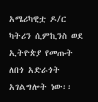አሜሪካዊቷ ዶ/ር ካትሪን ሲምኪንስ ወደ ኢትዮጵያ የመጡት ለበጎ አድራጎት አገልግሎት ነው፡፡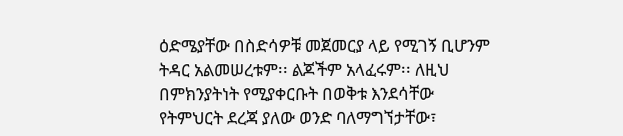ዕድሜያቸው በስድሳዎቹ መጀመርያ ላይ የሚገኝ ቢሆንም ትዳር አልመሠረቱም፡፡ ልጆችም አላፈሩም፡፡ ለዚህ በምክንያትነት የሚያቀርቡት በወቅቱ እንደሳቸው የትምህርት ደረጃ ያለው ወንድ ባለማግኘታቸው፣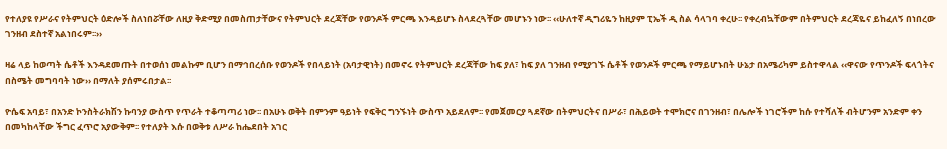የተለያዩ የሥራና የትምህርት ዕድሎች ስለነበሯቸው ለዚያ ቅድሚያ በመስጠታቸውና የትምህርት ደረጃቸው የወንዶች ምርጫ እንዳይሆኑ ስላደረጓቸው መሆኑን ነው፡፡ ‹‹ሁለተኛ ዲግሪዬን ከዚያም ፒኤች ዲ ስል ሳላገባ ቀረሁ፡፡ የቀረብኳቸውም በትምህርት ደረጃዬና ይከፈለኝ በነበረው ገንዘብ ደስተኛ አልነበሩም፡፡››

ዛሬ ላይ ከወጣት ሴቶች እንዳደመጡት በተወሰነ መልኩም ቢሆን በማኅበረሰቡ የወንዶች የበላይነት (አባታዊነት) በመኖሩ የትምህርት ደረጃቸው ከፍ ያለ፣ ከፍ ያለ ገንዘብ የሚያገኙ ሴቶች የወንዶች ምርጫ የማይሆኑበት ሁኔታ በአሜሪካም ይስተዋላል ‹‹ዋናው የጥንዶች ፍላጎትና በስሜት መግባባት ነው›› በማለት ያሰምሩበታል፡፡

ዮሴፍ አባይ፣ በአንድ ኮንስትራክሽን ኩባንያ ውስጥ የጥራት ተቆጣጣሪ ነው፡፡ በአሁኑ ወቅት በምንም ዓይነት የፍቅር ግንኙነት ውስጥ አይደለም፡፡ የመጀመርያ ጓደኛው በትምህርትና በሥራ፣ በሕይወት ተሞክሮና በገንዘብ፣ በሌሎች ነገሮችም ከሱ የተሻለች ብትሆንም አንድም ቀን በመካከላቸው ችግር ፈጥሮ አያውቅም፡፡ የተለያት እሱ በወቅቱ ለሥራ ከሔደበት አገር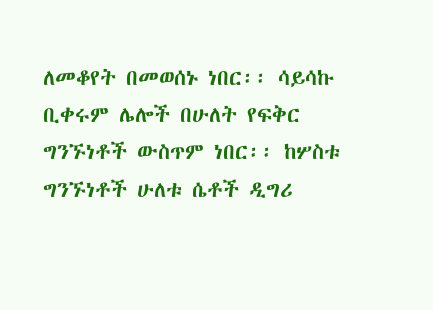ለመቆየት በመወሰኑ ነበር፡፡ ሳይሳኩ ቢቀሩም ሌሎች በሁለት የፍቅር ግንኙነቶች ውስጥም ነበር፡፡ ከሦስቱ ግንኙነቶች ሁለቱ ሴቶች ዲግሪ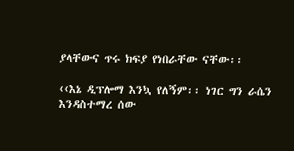ያላቸውና ጥሩ ክፍያ የነበራቸው ናቸው፡፡

‹‹እኔ ዲፕሎማ እንኳ የለኝም፡፡ ነገር ግን ራሴን እንዳስተማረ ሰው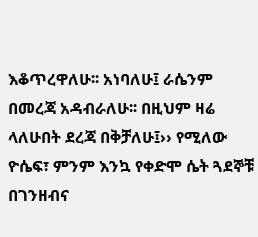እቆጥረዋለሁ፡፡ አነባለሁ፤ ራሴንም በመረጃ አዳብራለሁ፡፡ በዚህም ዛሬ ላለሁበት ደረጃ በቅቻለሁ፤›› የሚለው ዮሴፍ፣ ምንም እንኳ የቀድሞ ሴት ጓደኞቹ በገንዘብና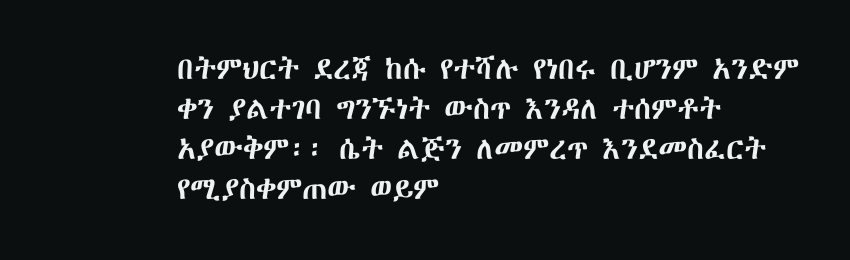በትምህርት ደረጃ ከሱ የተሻሉ የነበሩ ቢሆንም አንድም ቀን ያልተገባ ግንኙነት ውስጥ እንዳለ ተሰምቶት አያውቅም፡፡ ሴት ልጅን ለመምረጥ እንደመስፈርት የሚያስቀምጠው ወይም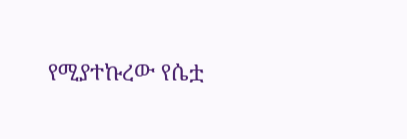የሚያተኩረው የሴቷ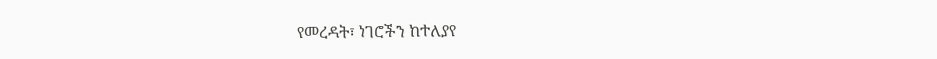የመረዳት፣ ነገሮችን ከተለያየ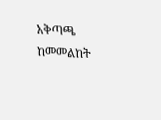አቅጣጫ ከመመልከት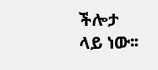ችሎታ ላይ ነው፡፡